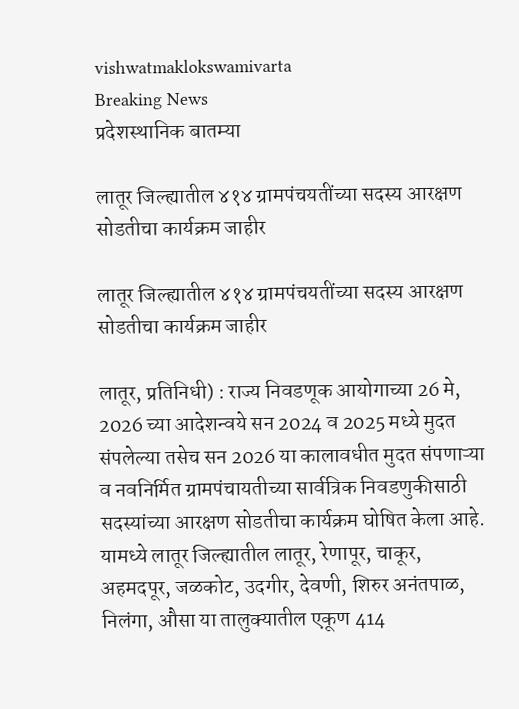vishwatmaklokswamivarta
Breaking News
प्रदेशस्थानिक बातम्या

लातूर जिल्ह्यातील ४१४ ग्रामपंचयतींच्या सदस्य आरक्षण सोडतीचा कार्यक्रम जाहीर

लातूर जिल्ह्यातील ४१४ ग्रामपंचयतींच्या सदस्य आरक्षण सोडतीचा कार्यक्रम जाहीर

लातूर, प्रतिनिधी) : राज्य निवडणूक आयोगाच्या 26 मे, 2026 च्या आदेशन्वये सन 2024 व 2025 मध्ये मुदत संपलेल्या तसेच सन 2026 या कालावधीत मुदत संपणाऱ्या व नवनिर्मित ग्रामपंचायतीच्या सार्वत्रिक निवडणुकीसाठी सदस्यांच्या आरक्षण सोडतीचा कार्यक्रम घोषित केला आहे. यामध्ये लातूर जिल्ह्यातील लातूर, रेणापूर, चाकूर, अहमदपूर, जळकोट, उदगीर, देवणी, शिरुर अनंतपाळ, निलंगा, औसा या तालुक्यातील एकूण 414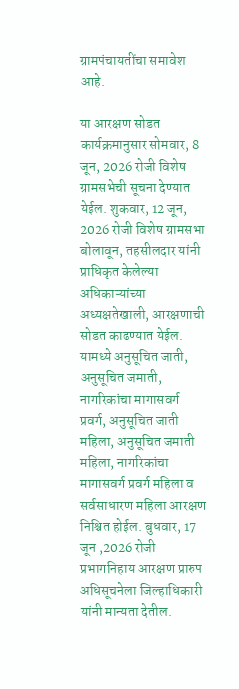ग्रामपंचायतींचा समावेश आहे.

या आरक्षण सोडत कार्यक्रमानुसार सोमवार, 8 जून, 2026 रोजी विशेष ग्रामसभेची सूचना देण्यात येईल. शुकवार, 12 जून, 2026 रोजी विशेष ग्रामसभा बोलावून, तहसीलदार यांनी प्राधिकृत केलेल्या अधिकाऱ्यांच्या अध्यक्षतेखाली, आरक्षणाची सोडत काढण्यात येईल. यामध्ये अनुसूचित जाती, अनुसूचित जमाती, नागरिकांचा मागासवर्ग प्रवर्ग, अनुसूचित जाती महिला, अनुसूचित जमाती महिला, नागरिकांचा मागासवर्ग प्रवर्ग महिला व सर्वसाधारण महिला आरक्षण निश्चित होईल. बुधवार, 17 जून ,2026 रोजी प्रभागनिहाय आरक्षण प्रारुप अधिसूचनेला जिल्हाधिकारी यांनी मान्यता देतील.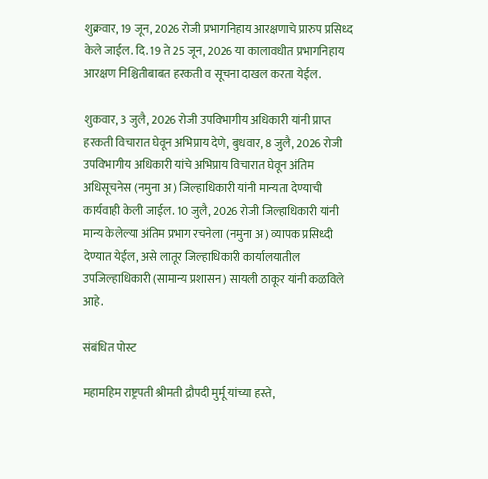शुक्रवार, 19 जून, 2026 रोजी प्रभागनिहाय आरक्षणाचे प्रारुप प्रसिध्द केले जाईल. दि. 19 ते 25 जून, 2026 या कालावधीत प्रभागनिहाय आरक्षण निश्चितीबाबत हरकती व सूचना दाखल करता येईल.

शुकवार, 3 जुलै, 2026 रोजी उपविभागीय अधिकारी यांनी प्राप्त हरकती विचारात घेवून अभिप्राय देणे, बुधवार, 8 जुलै, 2026 रोजी उपविभागीय अधिकारी यांचे अभिप्राय विचारात घेवून अंतिम अधिसूचनेस (नमुना अ) जिल्हाधिकारी यांनी मान्यता देण्याची कार्यवाही केली जाईल. 10 जुलै, 2026 रोजी जिल्हाधिकारी यांनी मान्य केलेल्या अंतिम प्रभाग रचनेला (नमुना अ) व्यापक प्रसिध्दी देण्यात येईल, असे लातूर जिल्हाधिकारी कार्यालयातील उपजिल्हाधिकारी (सामान्य प्रशासन) सायली ठाकूर यांनी कळविले आहे.

संबंधित पोस्ट

महामहिम राष्ट्रपती श्रीमती द्रौपदी मुर्मू यांच्या हस्ते,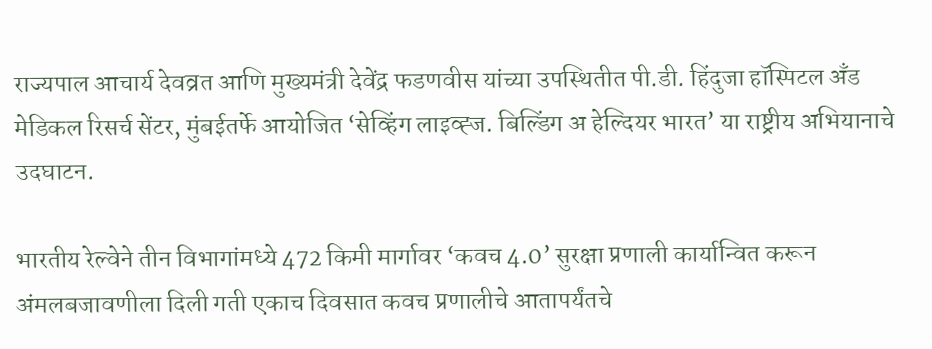राज्यपाल आचार्य देवव्रत आणि मुख्यमंत्री देवेंद्र फडणवीस यांच्या उपस्थितीत पी.डी. हिंदुजा हॉस्पिटल अँड मेडिकल रिसर्च सेंटर, मुंबईतर्फे आयोजित ‘सेव्हिंग लाइव्ह्ज. बिल्डिंग अ हेल्दियर भारत’ या राष्ट्रीय अभियानाचे उदघाटन.

भारतीय रेल्वेने तीन विभागांमध्ये 472 किमी मार्गावर ‘कवच 4.0’ सुरक्षा प्रणाली कार्यान्वित करून अंमलबजावणीला दिली गती एकाच दिवसात कवच प्रणालीचे आतापर्यंतचे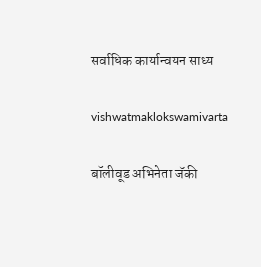सर्वाधिक कार्यान्वयन साध्य

vishwatmaklokswamivarta

बॉलीवूड अभिनेता जॅकी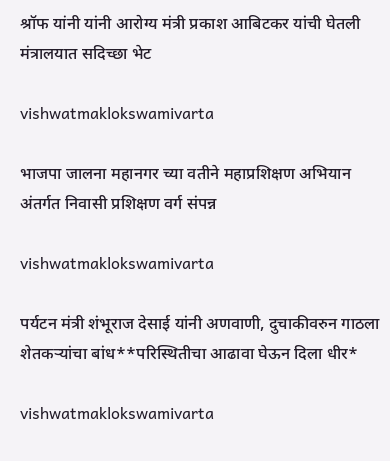श्रॉफ यांनी यांनी आरोग्य मंत्री प्रकाश आबिटकर यांची घेतली मंत्रालयात सदिच्छा भेट

vishwatmaklokswamivarta

भाजपा जालना महानगर च्या वतीने महाप्रशिक्षण अभियान अंतर्गत निवासी प्रशिक्षण वर्ग संपन्न

vishwatmaklokswamivarta

पर्यटन मंत्री शंभूराज देसाई यांनी अणवाणी, दुचाकीवरुन गाठला शेतकऱ्यांचा बांध**परिस्थितीचा आढावा घेऊन दिला धीर*

vishwatmaklokswamivarta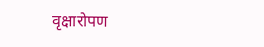वृक्षारोपण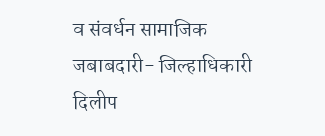व संवर्धन सामाजिक जबाबदारी- जिल्हाधिकारी दिलीप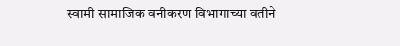स्वामी सामाजिक वनीकरण विभागाच्या वतीने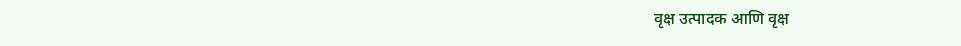वृक्ष उत्पादक आणि वृक्ष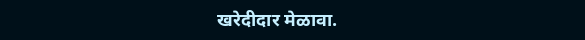खरेदीदार मेळावा.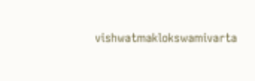vishwatmaklokswamivarta